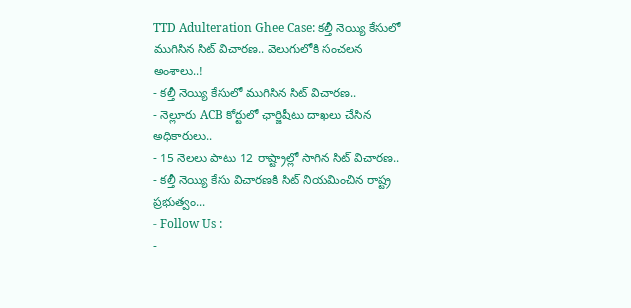TTD Adulteration Ghee Case: కల్తీ నెయ్యి కేసులో ముగిసిన సిట్ విచారణ.. వెలుగులోకి సంచలన అంశాలు..!
- కల్తీ నెయ్యి కేసులో ముగిసిన సిట్ విచారణ..
- నెల్లూరు ACB కోర్టులో ఛార్జిషీటు దాఖలు చేసిన అధికారులు..
- 15 నెలలు పాటు 12 రాష్ట్రాల్లో సాగిన సిట్ విచారణ..
- కల్తీ నెయ్యి కేసు విచారణకి సిట్ నియమించిన రాష్ట్ర ప్రభుత్వం...
- Follow Us :
-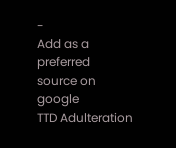-
Add as a preferred
source on google
TTD Adulteration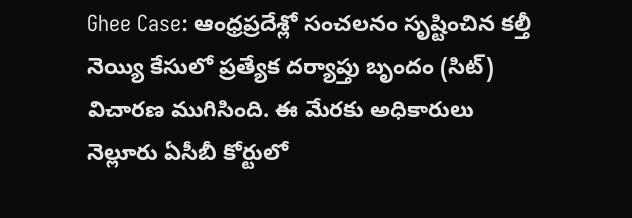Ghee Case: ఆంధ్రప్రదేశ్లో సంచలనం సృష్టించిన కల్తీ నెయ్యి కేసులో ప్రత్యేక దర్యాప్తు బృందం (సిట్) విచారణ ముగిసింది. ఈ మేరకు అధికారులు నెల్లూరు ఏసీబీ కోర్టులో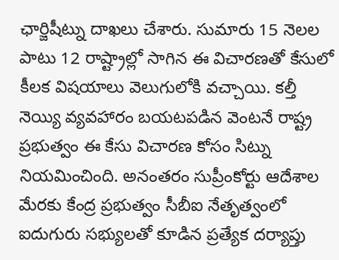ఛార్జిషీట్ను దాఖలు చేశారు. సుమారు 15 నెలల పాటు 12 రాష్ట్రాల్లో సాగిన ఈ విచారణతో కేసులో కీలక విషయాలు వెలుగులోకి వచ్చాయి. కల్తీ నెయ్యి వ్యవహారం బయటపడిన వెంటనే రాష్ట్ర ప్రభుత్వం ఈ కేసు విచారణ కోసం సిట్ను నియమించింది. అనంతరం సుప్రీంకోర్టు ఆదేశాల మేరకు కేంద్ర ప్రభుత్వం సీబీఐ నేతృత్వంలో ఐదుగురు సభ్యులతో కూడిన ప్రత్యేక దర్యాప్తు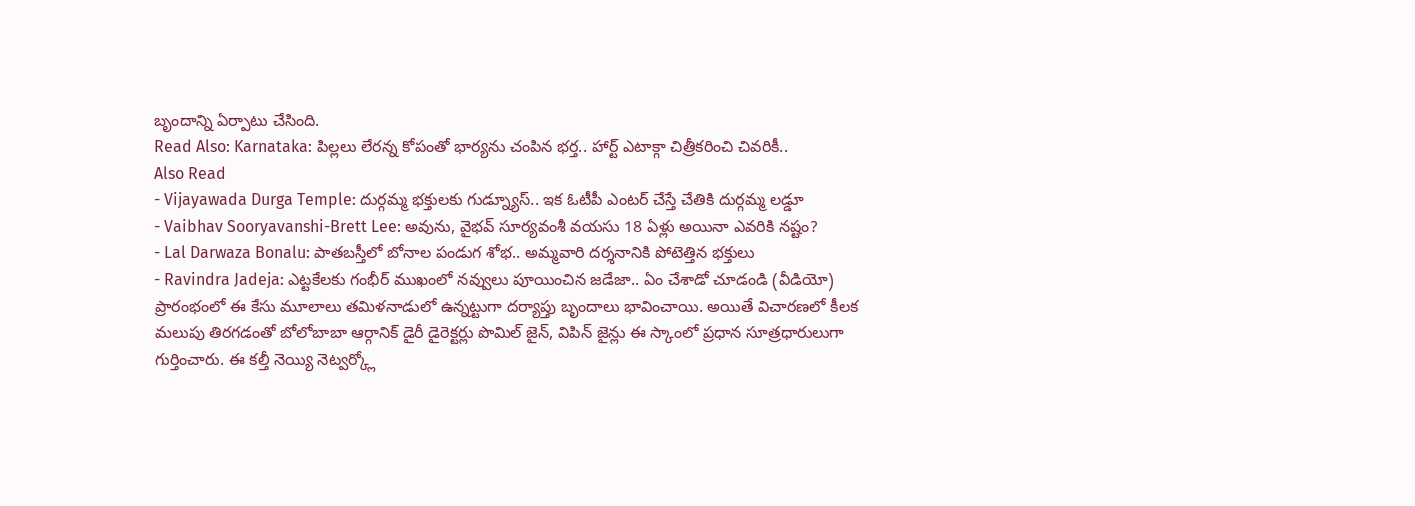బృందాన్ని ఏర్పాటు చేసింది.
Read Also: Karnataka: పిల్లలు లేరన్న కోపంతో భార్యను చంపిన భర్త.. హార్ట్ ఎటాక్గా చిత్రీకరించి చివరికీ..
Also Read
- Vijayawada Durga Temple: దుర్గమ్మ భక్తులకు గుడ్న్యూస్.. ఇక ఓటీపీ ఎంటర్ చేస్తే చేతికి దుర్గమ్మ లడ్డూ
- Vaibhav Sooryavanshi-Brett Lee: అవును, వైభవ్ సూర్యవంశీ వయసు 18 ఏళ్లు అయినా ఎవరికి నష్టం?
- Lal Darwaza Bonalu: పాతబస్తీలో బోనాల పండుగ శోభ.. అమ్మవారి దర్శనానికి పోటెత్తిన భక్తులు
- Ravindra Jadeja: ఎట్టకేలకు గంభీర్ ముఖంలో నవ్వులు పూయించిన జడేజా.. ఏం చేశాడో చూడండి (వీడియో)
ప్రారంభంలో ఈ కేసు మూలాలు తమిళనాడులో ఉన్నట్టుగా దర్యాప్తు బృందాలు భావించాయి. అయితే విచారణలో కీలక మలుపు తిరగడంతో బోలోబాబా ఆర్గానిక్ డైరీ డైరెక్టర్లు పొమిల్ జైన్, విపిన్ జైన్లు ఈ స్కాంలో ప్రధాన సూత్రధారులుగా గుర్తించారు. ఈ కల్తీ నెయ్యి నెట్వర్క్లో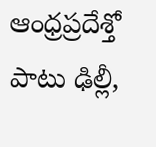ఆంధ్రప్రదేశ్తో పాటు ఢిల్లీ,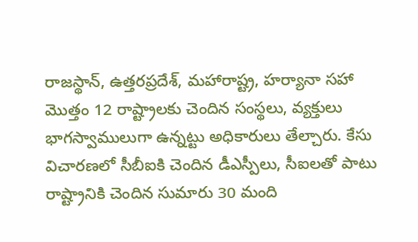రాజస్థాన్, ఉత్తరప్రదేశ్, మహారాష్ట్ర, హర్యానా సహా మొత్తం 12 రాష్ట్రాలకు చెందిన సంస్థలు, వ్యక్తులు భాగస్వాములుగా ఉన్నట్టు అధికారులు తేల్చారు. కేసు విచారణలో సీబీఐకి చెందిన డీఎస్పీలు, సీఐలతో పాటు రాష్ట్రానికి చెందిన సుమారు 30 మంది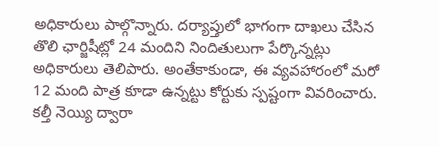అధికారులు పాల్గొన్నారు. దర్యాప్తులో భాగంగా దాఖలు చేసిన తొలి ఛార్జిషీట్లో 24 మందిని నిందితులుగా పేర్కొన్నట్లు అధికారులు తెలిపారు. అంతేకాకుండా, ఈ వ్యవహారంలో మరో 12 మంది పాత్ర కూడా ఉన్నట్టు కోర్టుకు స్పష్టంగా వివరించారు. కల్తీ నెయ్యి ద్వారా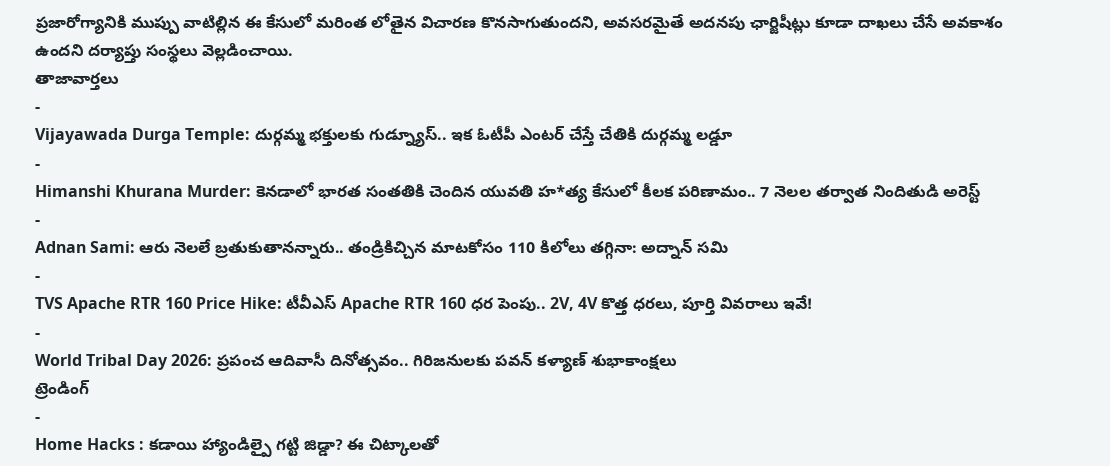ప్రజారోగ్యానికి ముప్పు వాటిల్లిన ఈ కేసులో మరింత లోతైన విచారణ కొనసాగుతుందని, అవసరమైతే అదనపు ఛార్జిషీట్లు కూడా దాఖలు చేసే అవకాశం ఉందని దర్యాప్తు సంస్థలు వెల్లడించాయి.
తాజావార్తలు
-
Vijayawada Durga Temple: దుర్గమ్మ భక్తులకు గుడ్న్యూస్.. ఇక ఓటీపీ ఎంటర్ చేస్తే చేతికి దుర్గమ్మ లడ్డూ
-
Himanshi Khurana Murder: కెనడాలో భారత సంతతికి చెందిన యువతి హ*త్య కేసులో కీలక పరిణామం.. 7 నెలల తర్వాత నిందితుడి అరెస్ట్
-
Adnan Sami: ఆరు నెలలే బ్రతుకుతానన్నారు.. తండ్రికిచ్చిన మాటకోసం 110 కిలోలు తగ్గినా: అద్నాన్ సమి
-
TVS Apache RTR 160 Price Hike: టీవీఎస్ Apache RTR 160 ధర పెంపు.. 2V, 4V కొత్త ధరలు, పూర్తి వివరాలు ఇవే!
-
World Tribal Day 2026: ప్రపంచ ఆదివాసీ దినోత్సవం.. గిరిజనులకు పవన్ కళ్యాణ్ శుభాకాంక్షలు
ట్రెండింగ్
-
Home Hacks : కడాయి హ్యాండిల్పై గట్టి జిడ్డా? ఈ చిట్కాలతో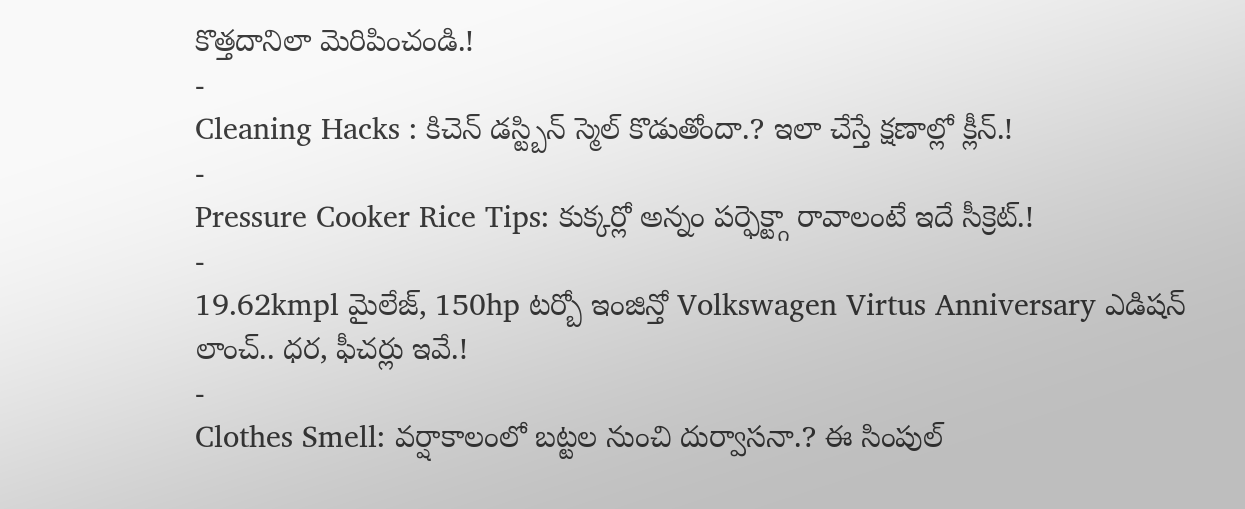కొత్తదానిలా మెరిపించండి.!
-
Cleaning Hacks : కిచెన్ డస్ట్బిన్ స్మెల్ కొడుతోందా.? ఇలా చేస్తే క్షణాల్లో క్లీన్.!
-
Pressure Cooker Rice Tips: కుక్కర్లో అన్నం పర్ఫెక్ట్గా రావాలంటే ఇదే సీక్రెట్.!
-
19.62kmpl మైలేజ్, 150hp టర్బో ఇంజిన్తో Volkswagen Virtus Anniversary ఎడిషన్ లాంచ్.. ధర, ఫీచర్లు ఇవే.!
-
Clothes Smell: వర్షాకాలంలో బట్టల నుంచి దుర్వాసనా.? ఈ సింపుల్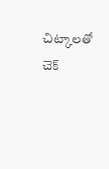చిట్కాలతో చెక్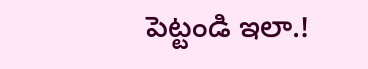పెట్టండి ఇలా.!